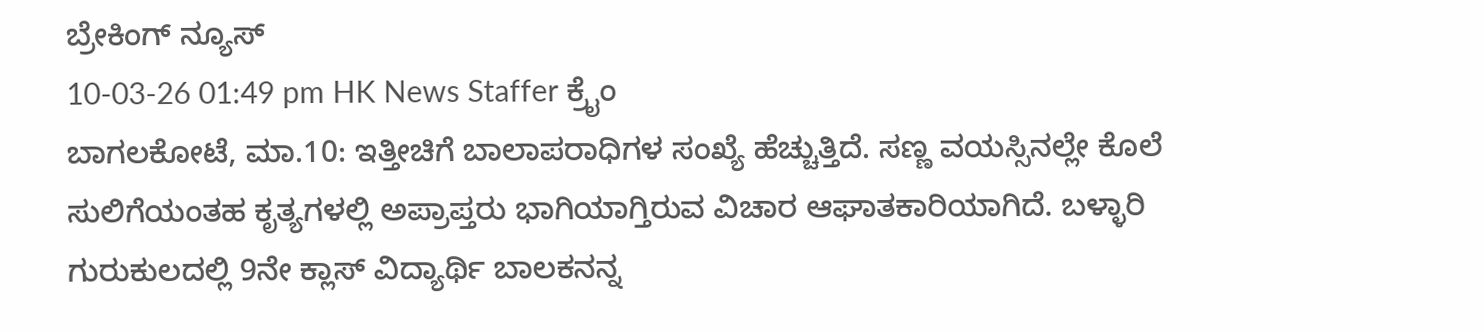ಬ್ರೇಕಿಂಗ್ ನ್ಯೂಸ್
10-03-26 01:49 pm HK News Staffer ಕ್ರೈಂ
ಬಾಗಲಕೋಟೆ, ಮಾ.10: ಇತ್ತೀಚಿಗೆ ಬಾಲಾಪರಾಧಿಗಳ ಸಂಖ್ಯೆ ಹೆಚ್ಚುತ್ತಿದೆ. ಸಣ್ಣ ವಯಸ್ಸಿನಲ್ಲೇ ಕೊಲೆ ಸುಲಿಗೆಯಂತಹ ಕೃತ್ಯಗಳಲ್ಲಿ ಅಪ್ರಾಪ್ತರು ಭಾಗಿಯಾಗ್ತಿರುವ ವಿಚಾರ ಆಘಾತಕಾರಿಯಾಗಿದೆ. ಬಳ್ಳಾರಿ ಗುರುಕುಲದಲ್ಲಿ 9ನೇ ಕ್ಲಾಸ್ ವಿದ್ಯಾರ್ಥಿ ಬಾಲಕನನ್ನ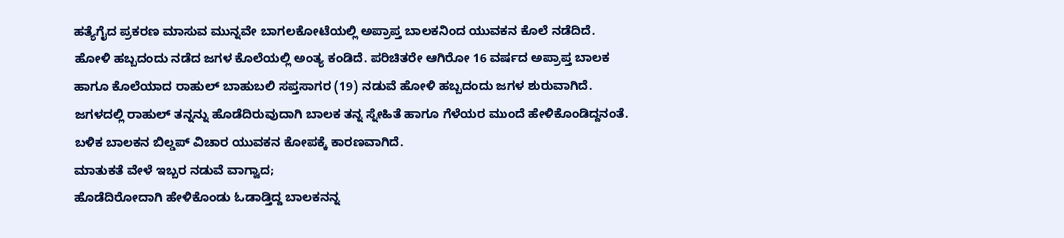ಹತ್ಯೆಗೈದ ಪ್ರಕರಣ ಮಾಸುವ ಮುನ್ನವೇ ಬಾಗಲಕೋಟೆಯಲ್ಲಿ ಅಪ್ರಾಪ್ತ ಬಾಲಕನಿಂದ ಯುವಕನ ಕೊಲೆ ನಡೆದಿದೆ.
ಹೋಳಿ ಹಬ್ಬದಂದು ನಡೆದ ಜಗಳ ಕೊಲೆಯಲ್ಲಿ ಅಂತ್ಯ ಕಂಡಿದೆ. ಪರಿಚಿತರೇ ಆಗಿರೋ 16 ವರ್ಷದ ಅಪ್ರಾಪ್ತ ಬಾಲಕ ಹಾಗೂ ಕೊಲೆಯಾದ ರಾಹುಲ್ ಬಾಹುಬಲಿ ಸಪ್ತಸಾಗರ (19) ನಡುವೆ ಹೋಳಿ ಹಬ್ಬದಂದು ಜಗಳ ಶುರುವಾಗಿದೆ. ಜಗಳದಲ್ಲಿ ರಾಹುಲ್ ತನ್ನನ್ನು ಹೊಡೆದಿರುವುದಾಗಿ ಬಾಲಕ ತನ್ನ ಸ್ನೇಹಿತೆ ಹಾಗೂ ಗೆಳೆಯರ ಮುಂದೆ ಹೇಳಿಕೊಂಡಿದ್ದನಂತೆ. ಬಳಿಕ ಬಾಲಕನ ಬಿಲ್ಡಪ್ ವಿಚಾರ ಯುವಕನ ಕೋಪಕ್ಕೆ ಕಾರಣವಾಗಿದೆ.
ಮಾತುಕತೆ ವೇಳೆ ಇಬ್ಬರ ನಡುವೆ ವಾಗ್ವಾದ;
ಹೊಡೆದಿರೋದಾಗಿ ಹೇಳಿಕೊಂಡು ಓಡಾಡ್ತಿದ್ದ ಬಾಲಕನನ್ನ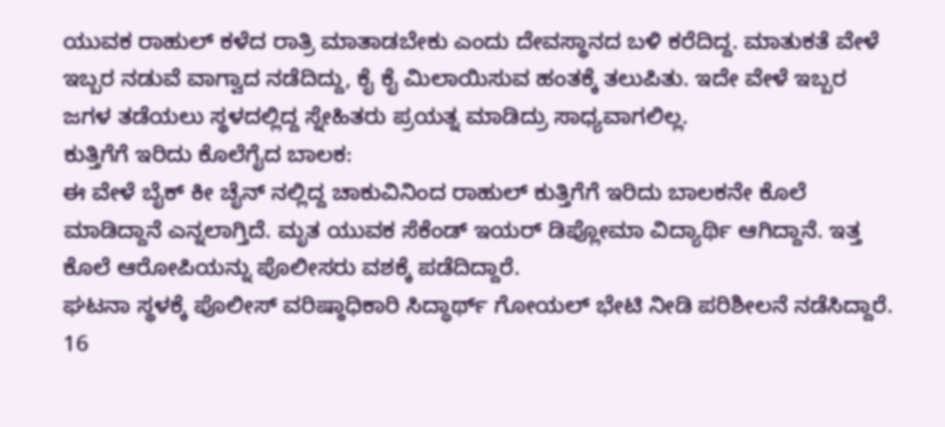ಯುವಕ ರಾಹುಲ್ ಕಳೆದ ರಾತ್ರಿ ಮಾತಾಡಬೇಕು ಎಂದು ದೇವಸ್ಥಾನದ ಬಳಿ ಕರೆದಿದ್ದ. ಮಾತುಕತೆ ವೇಳೆ ಇಬ್ಬರ ನಡುವೆ ವಾಗ್ವಾದ ನಡೆದಿದ್ದು, ಕೈ ಕೈ ಮಿಲಾಯಿಸುವ ಹಂತಕ್ಕೆ ತಲುಪಿತು. ಇದೇ ವೇಳೆ ಇಬ್ಬರ ಜಗಳ ತಡೆಯಲು ಸ್ಥಳದಲ್ಲಿದ್ದ ಸ್ನೇಹಿತರು ಪ್ರಯತ್ನ ಮಾಡಿದ್ರು ಸಾಧ್ಯವಾಗಲಿಲ್ಲ.
ಕುತ್ತಿಗೆಗೆ ಇರಿದು ಕೊಲೆಗೈದ ಬಾಲಕ:
ಈ ವೇಳೆ ಬೈಕ್ ಕೀ ಚೈನ್ ನಲ್ಲಿದ್ದ ಚಾಕುವಿನಿಂದ ರಾಹುಲ್ ಕುತ್ತಿಗೆಗೆ ಇರಿದು ಬಾಲಕನೇ ಕೊಲೆ ಮಾಡಿದ್ದಾನೆ ಎನ್ನಲಾಗ್ತಿದೆ. ಮೃತ ಯುವಕ ಸೆಕೆಂಡ್ ಇಯರ್ ಡಿಪ್ಲೋಮಾ ವಿದ್ಯಾರ್ಥಿ ಆಗಿದ್ದಾನೆ. ಇತ್ತ ಕೊಲೆ ಆರೋಪಿಯನ್ನು ಪೊಲೀಸರು ವಶಕ್ಕೆ ಪಡೆದಿದ್ದಾರೆ.
ಘಟನಾ ಸ್ಥಳಕ್ಕೆ ಪೊಲೀಸ್ ವರಿಷ್ಠಾಧಿಕಾರಿ ಸಿದ್ಧಾರ್ಥ್ ಗೋಯಲ್ ಭೇಟಿ ನೀಡಿ ಪರಿಶೀಲನೆ ನಡೆಸಿದ್ದಾರೆ. 16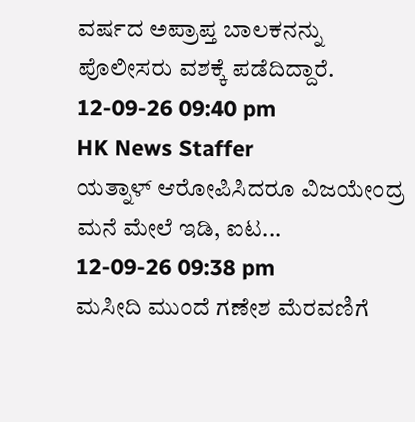ವರ್ಷದ ಅಪ್ರಾಪ್ತ ಬಾಲಕನನ್ನು ಪೊಲೀಸರು ವಶಕ್ಕೆ ಪಡೆದಿದ್ದಾರೆ.
12-09-26 09:40 pm
HK News Staffer
ಯತ್ನಾಳ್ ಆರೋಪಿಸಿದರೂ ವಿಜಯೇಂದ್ರ ಮನೆ ಮೇಲೆ ಇಡಿ, ಐಟ...
12-09-26 09:38 pm
ಮಸೀದಿ ಮುಂದೆ ಗಣೇಶ ಮೆರವಣಿಗೆ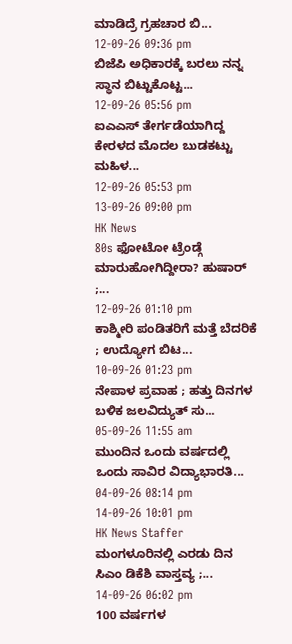ಮಾಡಿದ್ರೆ ಗ್ರಹಚಾರ ಬಿ...
12-09-26 09:36 pm
ಬಿಜೆಪಿ ಅಧಿಕಾರಕ್ಕೆ ಬರಲು ನನ್ನ ಸ್ಥಾನ ಬಿಟ್ಟುಕೊಟ್ಟ...
12-09-26 05:56 pm
ಐಎಎಸ್ ತೇರ್ಗಡೆಯಾಗಿದ್ದ ಕೇರಳದ ಮೊದಲ ಬುಡಕಟ್ಟು ಮಹಿಳ...
12-09-26 05:53 pm
13-09-26 09:00 pm
HK News
80s ಫೋಟೋ ಟ್ರೆಂಡ್ಗೆ ಮಾರುಹೋಗಿದ್ದೀರಾ? ಹುಷಾರ್ ;...
12-09-26 01:10 pm
ಕಾಶ್ಮೀರಿ ಪಂಡಿತರಿಗೆ ಮತ್ತೆ ಬೆದರಿಕೆ ; ಉದ್ಯೋಗ ಬಿಟ...
10-09-26 01:23 pm
ನೇಪಾಳ ಪ್ರವಾಹ ; ಹತ್ತು ದಿನಗಳ ಬಳಿಕ ಜಲವಿದ್ಯುತ್ ಸು...
05-09-26 11:55 am
ಮುಂದಿನ ಒಂದು ವರ್ಷದಲ್ಲಿ ಒಂದು ಸಾವಿರ ವಿದ್ಯಾಭಾರತಿ...
04-09-26 08:14 pm
14-09-26 10:01 pm
HK News Staffer
ಮಂಗಳೂರಿನಲ್ಲಿ ಎರಡು ದಿನ ಸಿಎಂ ಡಿಕೆಶಿ ವಾಸ್ತವ್ಯ ;...
14-09-26 06:02 pm
100 ವರ್ಷಗಳ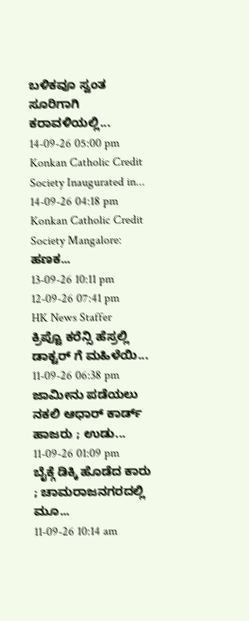ಬಳಿಕವೂ ಸ್ವಂತ ಸೂರಿಗಾಗಿ ಕರಾವಳಿಯಲ್ಲಿ...
14-09-26 05:00 pm
Konkan Catholic Credit Society Inaugurated in...
14-09-26 04:18 pm
Konkan Catholic Credit Society Mangalore: ಹಣಕ...
13-09-26 10:11 pm
12-09-26 07:41 pm
HK News Staffer
ಕ್ರಿಪ್ಟೊ ಕರೆನ್ಸಿ ಹೆಸ್ರಲ್ಲಿ ಡಾಕ್ಟರ್ ಗೆ ಮಹಿಳೆಯಿ...
11-09-26 06:38 pm
ಜಾಮೀನು ಪಡೆಯಲು ನಕಲಿ ಆಧಾರ್ ಕಾರ್ಡ್ ಹಾಜರು ; ಉಡು...
11-09-26 01:09 pm
ಬೈಕ್ಗೆ ಡಿಕ್ಕಿ ಹೊಡೆದ ಕಾರು ; ಚಾಮರಾಜನಗರದಲ್ಲಿ ಮೂ...
11-09-26 10:14 am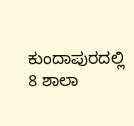ಕುಂದಾಪುರದಲ್ಲಿ 8 ಶಾಲಾ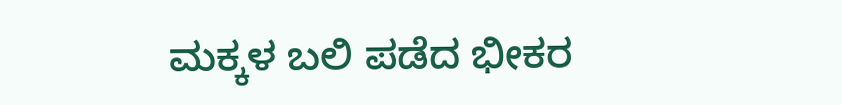ಮಕ್ಕಳ ಬಲಿ ಪಡೆದ ಭೀಕರ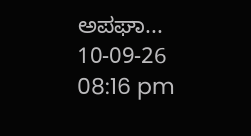ಅಪಘಾ...
10-09-26 08:16 pm